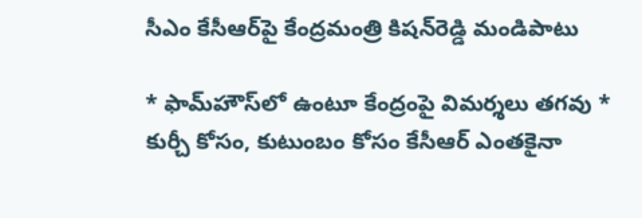సీఎం కేసీఆర్‌పై కేంద్రమంత్రి కిషన్‌రెడ్డి మండిపాటు

* ఫామ్‌హౌస్‌లో ఉంటూ కేంద్రంపై విమర్శలు తగవు * కుర్చీ కోసం, కుటుంబం కోసం కేసీఆర్‌ ఎంతకైనా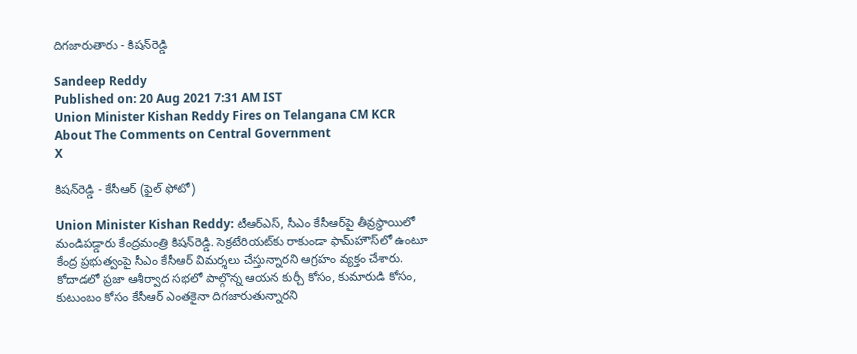దిగజారుతారు - కిషన్‌రెడ్డి

Sandeep Reddy
Published on: 20 Aug 2021 7:31 AM IST
Union Minister Kishan Reddy Fires on Telangana CM KCR About The Comments on Central Government
X

కిషన్‌రెడ్డి - కేసీఆర్‌ (ఫైల్ ఫోటో)

Union Minister Kishan Reddy: టీఆర్ఎస్, సీఎం కేసీఆర్‌పై తీవ్రస్థాయిలో మండిపడ్డారు కేంద్రమంత్రి కిషన్‌రెడ్డి. సెక్రటేరియట్‌కు రాకుండా ఫామ్‌హౌస్‌లో ఉంటూ కేంద్ర ప్రభుత్వంపై సీఎం కేసీఆర్‌ విమర్శలు చేస్తున్నారని ఆగ్రహం వ్యక్తం చేశారు. కోదాడలో ప్రజా ఆశీర్వాద సభలో పాల్గొన్న ఆయన కుర్చీ కోసం, కుమారుడి కోసం, కుటుంబం కోసం కేసీఆర్ ఎంతకైనా దిగజారుతున్నారని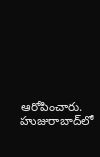ఆరోపించారు. హుజురాబాద్‌లో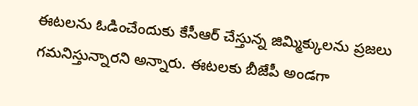ఈటలను ఓడించేందుకు కేసీఆర్‌ చేస్తున్న జిమ్మిక్కులను ప్రజలు గమనిస్తున్నారని అన్నారు. ఈటలకు బీజేపీ అండగా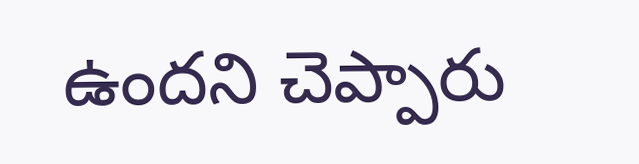ఉందని చెప్పారు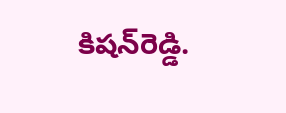కిషన్‌రెడ్డి.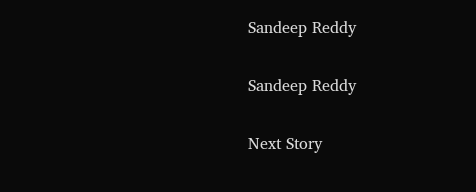Sandeep Reddy

Sandeep Reddy

Next Story